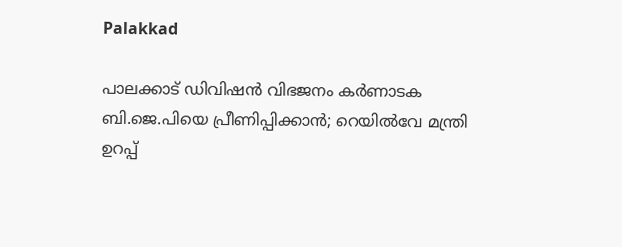Palakkad

പാലക്കാട് ഡിവിഷൻ വിഭജനം കർണാടക ബി.ജെ.പിയെ പ്രീണിപ്പിക്കാൻ; റെയിൽവേ മന്ത്രി ഉറപ്പ്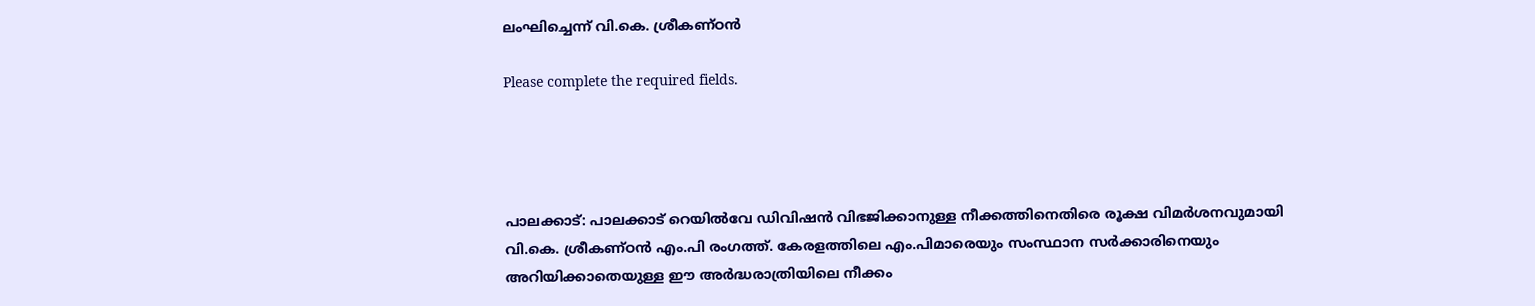ലംഘിച്ചെന്ന് വി.കെ. ശ്രീകണ്ഠൻ

Please complete the required fields.




പാലക്കാട്: പാലക്കാട് റെയിൽവേ ഡിവിഷൻ വിഭജിക്കാനുള്ള നീക്കത്തിനെതിരെ രൂക്ഷ വിമർശനവുമായി വി.കെ. ശ്രീകണ്ഠൻ എം.പി രംഗത്ത്. കേരളത്തിലെ എം.പിമാരെയും സംസ്ഥാന സർക്കാരിനെയും അറിയിക്കാതെയുള്ള ഈ അർദ്ധരാത്രിയിലെ നീക്കം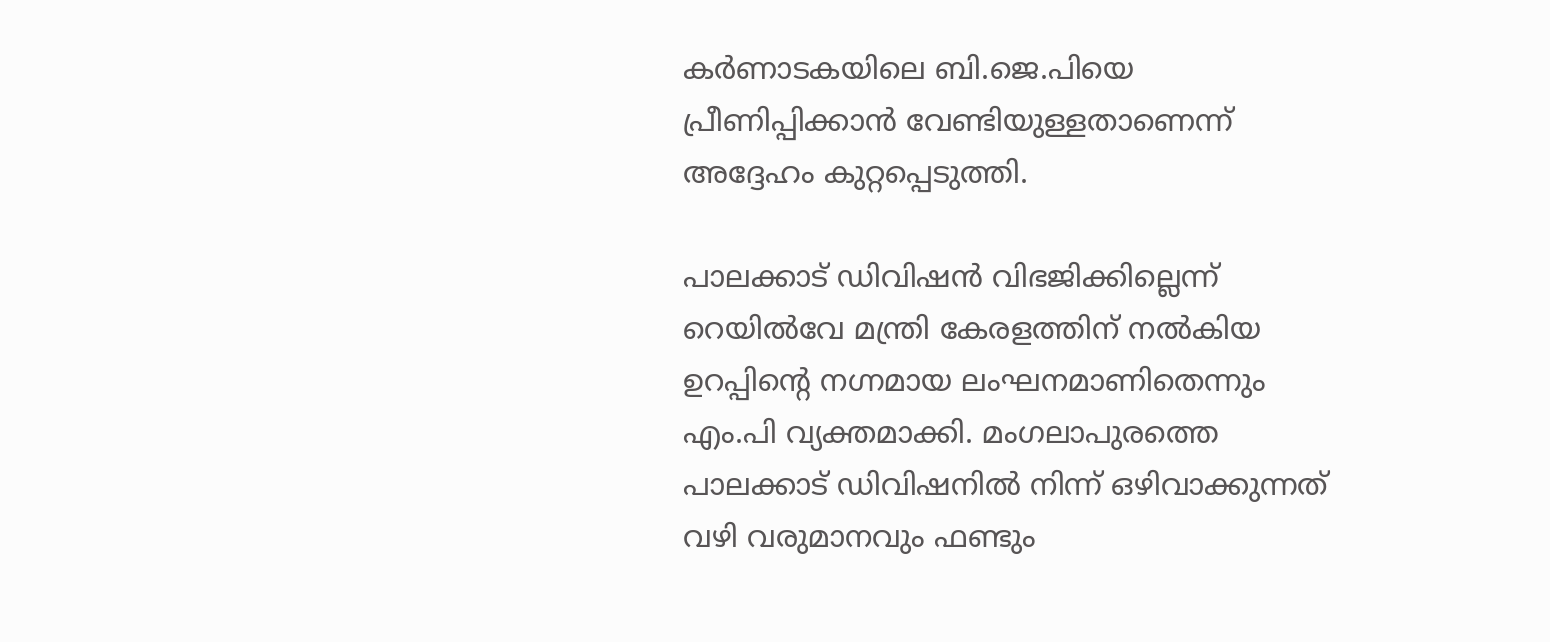കർണാടകയിലെ ബി.ജെ.പിയെ പ്രീണിപ്പിക്കാൻ വേണ്ടിയുള്ളതാണെന്ന് അദ്ദേഹം കുറ്റപ്പെടുത്തി.

പാലക്കാട് ഡിവിഷൻ വിഭജിക്കില്ലെന്ന് റെയിൽവേ മന്ത്രി കേരളത്തിന് നൽകിയ ഉറപ്പിന്റെ നഗ്നമായ ലംഘനമാണിതെന്നും എം.പി വ്യക്തമാക്കി. മംഗലാപുരത്തെ പാലക്കാട് ഡിവിഷനിൽ നിന്ന് ഒഴിവാക്കുന്നത് വഴി വരുമാനവും ഫണ്ടും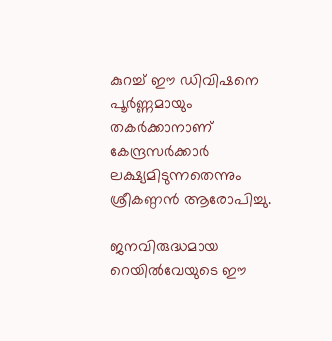കുറച്ച് ഈ ഡിവിഷനെ പൂർണ്ണമായും തകർക്കാനാണ് കേന്ദ്രസർക്കാർ ലക്ഷ്യമിടുന്നതെന്നും ശ്രീകണ്ഠൻ ആരോപിച്ചു.

ജനവിരുദ്ധമായ റെയിൽവേയുടെ ഈ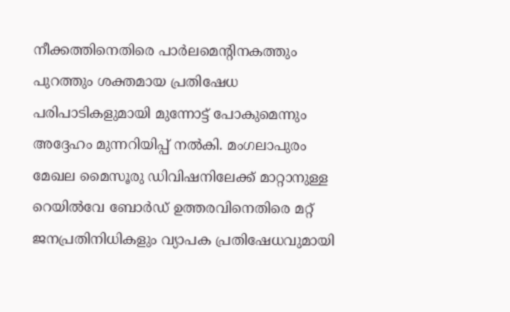നീക്കത്തിനെതിരെ പാർലമെന്റിനകത്തും പുറത്തും ശക്തമായ പ്രതിഷേധ പരിപാടികളുമായി മുന്നോട്ട് പോകുമെന്നും അദ്ദേഹം മുന്നറിയിപ്പ് നൽകി. മംഗലാപുരം മേഖല മൈസൂരു ഡിവിഷനിലേക്ക് മാറ്റാനുള്ള റെയിൽവേ ബോർഡ് ഉത്തരവിനെതിരെ മറ്റ് ജനപ്രതിനിധികളും വ്യാപക പ്രതിഷേധവുമായി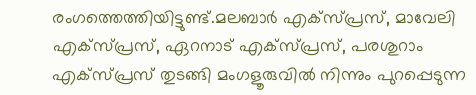രംഗത്തെത്തിയിട്ടുണ്ട്.മലബാർ എക്‌സ്പ്രസ്, മാവേലി എക്‌സ്പ്രസ്, ഏറനാട് എക്‌സ്പ്രസ്, പരശുറാം എക്‌സ്പ്രസ് തുടങ്ങി മംഗളൂരുവിൽ നിന്നും പുറപ്പെടുന്ന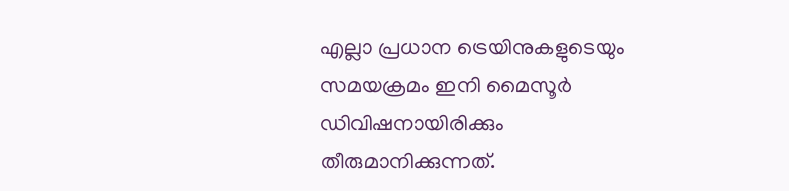എല്ലാ പ്രധാന ട്രെയിനുകളുടെയും സമയക്രമം ഇനി മൈസൂർ ഡിവിഷനായിരിക്കും തീരുമാനിക്കുന്നത്.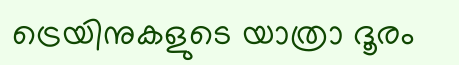ട്രെയിനുകളുടെ യാത്രാ ദൂരം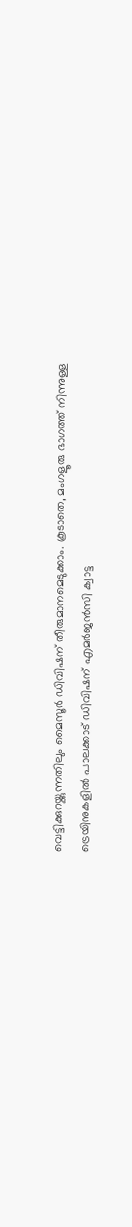വെട്ടിക്കുറയ്ക്കുന്നതിലും മൈസൂർ ഡിവിഷന് തീരുമാനമെടുക്കാം. കൂടാതെ, മംഗളൂരു ഭാഗത്ത് നിന്നുള്ള ട്രെയിനുകളിൽ പാലക്കാട് ഡിവിഷന് എമർജൻസി ക്വാട്ട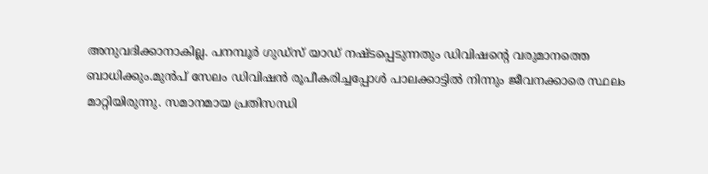അനുവദിക്കാനാകില്ല. പനമ്പൂർ ഗുഡ്‌സ് യാഡ് നഷ്ടപ്പെടുന്നതും ഡിവിഷന്റെ വരുമാനത്തെ ബാധിക്കും.മുൻപ് സേലം ഡിവിഷൻ രൂപീകരിച്ചപ്പോൾ പാലക്കാട്ടിൽ നിന്നും ജീവനക്കാരെ സ്ഥലം മാറ്റിയിരുന്നു. സമാനമായ പ്രതിസന്ധി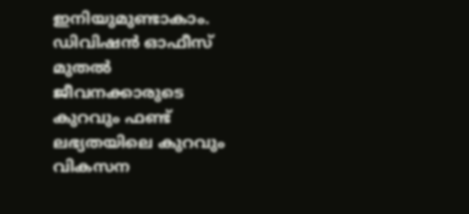ഇനിയുമുണ്ടാകാം. ഡിവിഷൻ ഓഫീസ് മുതൽ ജീവനക്കാരുടെ കുറവും ഫണ്ട് ലഭ്യതയിലെ കുറവും വികസന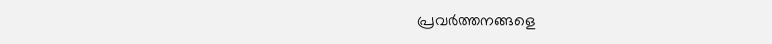പ്രവർത്തനങ്ങളെ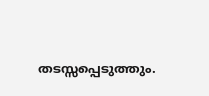തടസ്സപ്പെടുത്തും.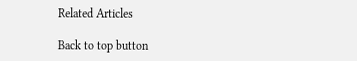Related Articles

Back to top button